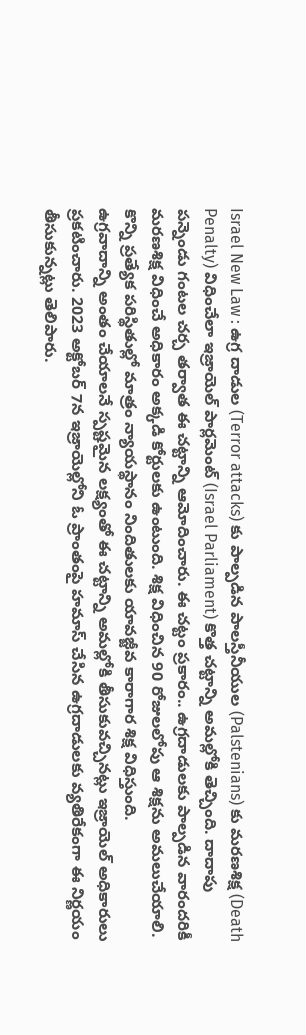Israel New Law : ఉగ్ర దాడుల (Terror attacks) కు పాల్పడిన పాలస్తీనీయుల (Palstenians) కు మరణశిక్ష (Death Penalty) విధించేలా ఇజ్రాయెల్ పార్లమెంట్ (Israel Parliament) కొత్త చట్టాన్ని అమల్లోకి తెచ్చింది. దాదాపు పన్నెండు గంటల చర్చ తర్వాత ఈ చట్టాన్ని ఆమోదించారు. ఈ చట్టం ప్రకారం.. ఉగ్రదాడులకు పాల్పడిన వారందరికీ మరణశిక్ష విధించే అధికారం అక్కడి కోర్టులకు ఉంటుంది. శిక్ష విధించిన 90 రోజులలోపు ఆ శిక్షను అమలుచేయాలి. కొన్ని ప్రత్యేక పరిస్థితుల్లో మాత్రం న్యాయస్థానం నిందితులకు యావజ్జీవ కారాగార శిక్ష విధిస్తుంది.
ఉగ్రవాదాన్ని అంతం చేయాలనే స్పష్టమైన లక్ష్యంతో ఈ చట్టాన్ని అమల్లోకి తీసుకువచ్చినట్లు ఇజ్రాయెల్ అధికారులు ప్రకటించారు. 2023 అక్టోబర్ 7న ఇజ్రాయెల్లోని ఓ ప్రాంతంపై హమాస్ చేసిన ఉగ్రదాడులకు వ్యతిరేకంగా ఈ నిర్ణయం తీసుకున్నట్లు తెలిపారు.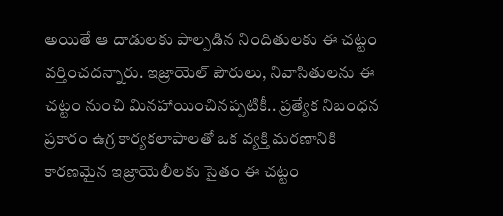అయితే ఆ దాడులకు పాల్పడిన నిందితులకు ఈ చట్టం వర్తించదన్నారు. ఇజ్రాయెల్ పౌరులు, నివాసితులను ఈ చట్టం నుంచి మినహాయించినప్పటికీ.. ప్రత్యేక నిబంధన ప్రకారం ఉగ్ర కార్యకలాపాలతో ఒక వ్యక్తి మరణానికి కారణమైన ఇజ్రాయెలీలకు సైతం ఈ చట్టం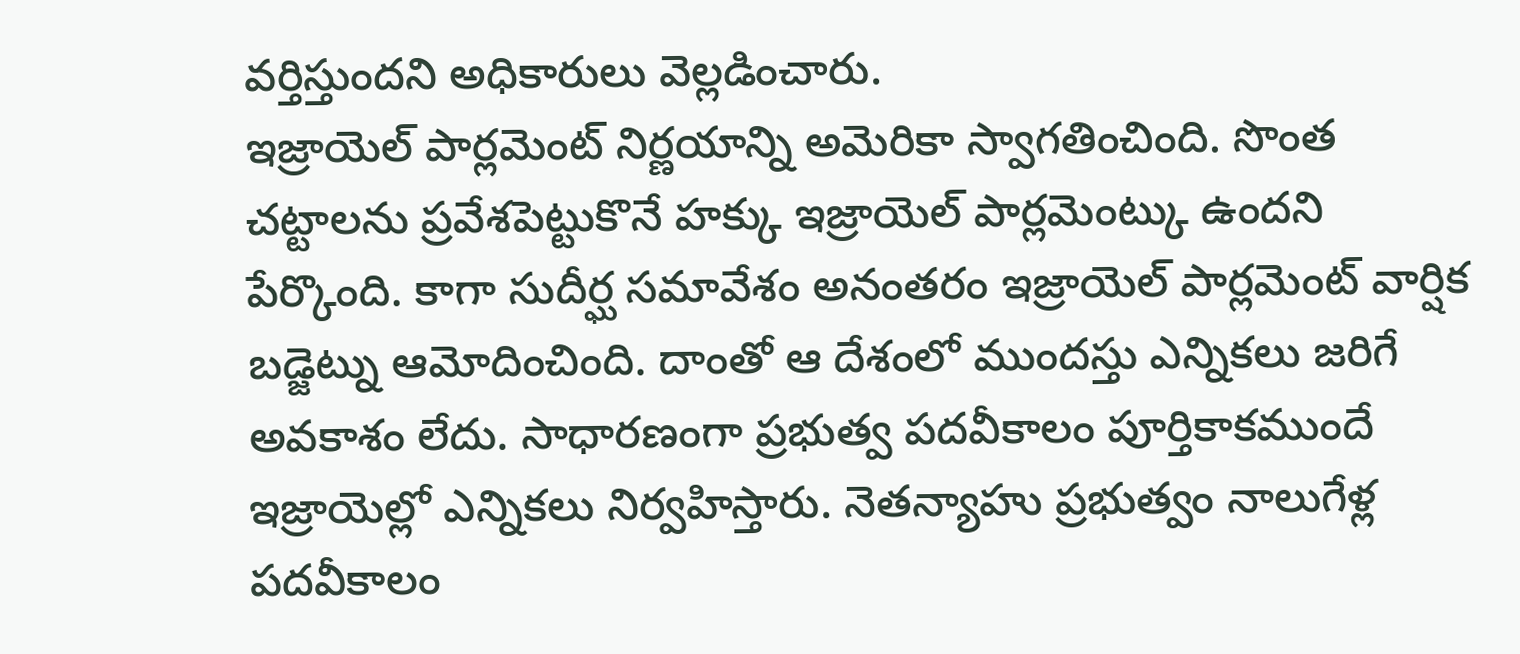వర్తిస్తుందని అధికారులు వెల్లడించారు.
ఇజ్రాయెల్ పార్లమెంట్ నిర్ణయాన్ని అమెరికా స్వాగతించింది. సొంత చట్టాలను ప్రవేశపెట్టుకొనే హక్కు ఇజ్రాయెల్ పార్లమెంట్కు ఉందని పేర్కొంది. కాగా సుదీర్ఘ సమావేశం అనంతరం ఇజ్రాయెల్ పార్లమెంట్ వార్షిక బడ్జెట్ను ఆమోదించింది. దాంతో ఆ దేశంలో ముందస్తు ఎన్నికలు జరిగే అవకాశం లేదు. సాధారణంగా ప్రభుత్వ పదవీకాలం పూర్తికాకముందే ఇజ్రాయెల్లో ఎన్నికలు నిర్వహిస్తారు. నెతన్యాహు ప్రభుత్వం నాలుగేళ్ల పదవీకాలం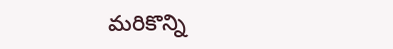మరికొన్ని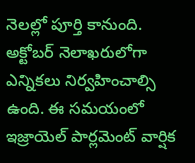నెలల్లో పూర్తి కానుంది. అక్టోబర్ నెలాఖరులోగా ఎన్నికలు నిర్వహించాల్సి ఉంది. ఈ సమయంలో ఇజ్రాయెల్ పార్లమెంట్ వార్షిక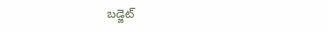బడ్జెట్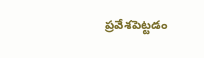ప్రవేశపెట్టడం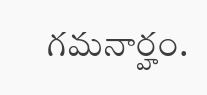గమనార్హం.